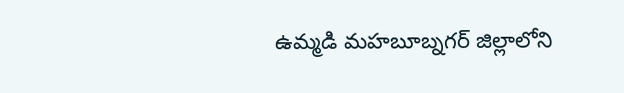ఉమ్మడి మహబూబ్నగర్ జిల్లాలోని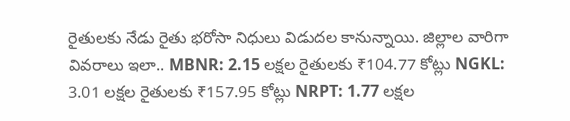రైతులకు నేడు రైతు భరోసా నిధులు విడుదల కానున్నాయి. జిల్లాల వారిగా వివరాలు ఇలా.. MBNR: 2.15 లక్షల రైతులకు ₹104.77 కోట్లు NGKL: 3.01 లక్షల రైతులకు ₹157.95 కోట్లు NRPT: 1.77 లక్షల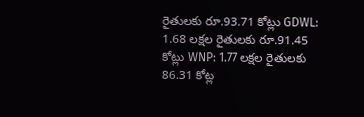రైతులకు రూ.93.71 కోట్లు GDWL: 1.68 లక్షల రైతులకు రూ.91.45 కోట్లు WNP: 1.77 లక్షల రైతులకు 86.31 కోట్ల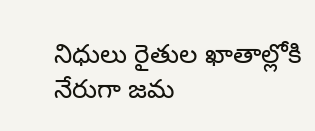నిధులు రైతుల ఖాతాల్లోకి నేరుగా జమ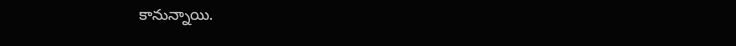కానున్నాయి.